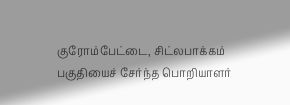குரோம்பேட்டை, சிட்லபாக்கம் பகுதியைச் சேர்ந்த பொறியாளர்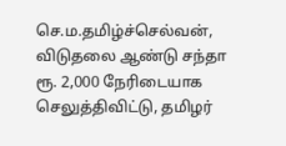செ.ம.தமிழ்ச்செல்வன், விடுதலை ஆண்டு சந்தா ரூ. 2,000 நேரிடையாக செலுத்திவிட்டு, தமிழர்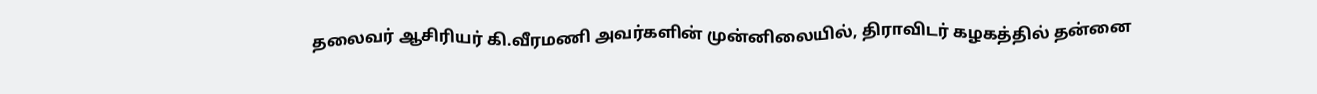தலைவர் ஆசிரியர் கி.வீரமணி அவர்களின் முன்னிலையில், திராவிடர் கழகத்தில் தன்னை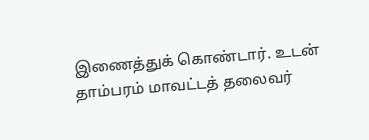இணைத்துக் கொண்டார். உடன் தாம்பரம் மாவட்டத் தலைவர்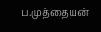ப.முத்தையன்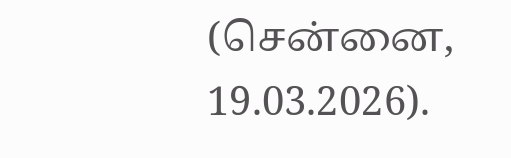(சென்னை, 19.03.2026).